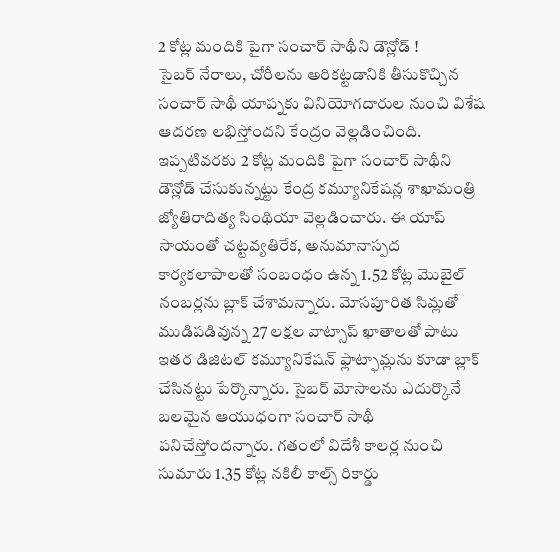2 కోట్ల మందికి పైగా సంచార్ సాథీని డౌన్లోడ్ !
సైబర్ నేరాలు, చోరీలను అరికట్టడానికి తీసుకొచ్చిన సంచార్ సాథీ యాప్నకు వినియోగదారుల నుంచి విశేష ఆదరణ లభిస్తోందని కేంద్రం వెల్లడించింది. ఇప్పటివరకు 2 కోట్ల మందికి పైగా సంచార్ సాథీని డౌన్లోడ్ చేసుకున్నట్టు కేంద్ర కమ్యూనికేషన్ల శాఖామంత్రి జ్యోతిరాదిత్య సింథియా వెల్లడించారు. ఈ యాప్ సాయంతో చట్టవ్యతిరేక, అనుమానాస్పద కార్యకలాపాలతో సంబంధం ఉన్న 1.52 కోట్ల మొబైల్ నంబర్లను బ్లాక్ చేశామన్నారు. మోసపూరిత సిమ్లతో ముడిపడివున్న 27 లక్షల వాట్సాప్ ఖాతాలతో పాటు ఇతర డిజిటల్ కమ్యూనికేషన్ ఫ్లాట్ఫామ్లను కూడా బ్లాక్ చేసినట్టు పేర్కొన్నారు. సైబర్ మోసాలను ఎదుర్కొనే బలమైన ఆయుధంగా సంచార్ సాథీ పనిచేస్తోందన్నారు. గతంలో విదేశీ కాలర్ల నుంచి సుమారు 1.35 కోట్ల నకిలీ కాల్స్ రికార్డు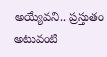అయ్యేవని.. ప్రస్తుతం అటువంటి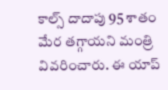కాల్స్ దాదాపు 95 శాతం మేర తగ్గాయని మంత్రి వివరించారు. ఈ యాప్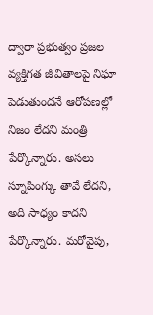ద్వారా ప్రభుత్వం ప్రజల వ్యక్తిగత జీవితాలపై నిఘా పెడుతుందనే ఆరోపణల్లో నిజం లేదని మంత్రి పేర్కొన్నారు. అసలు స్నూపింగ్కు తావే లేదని, అది సాధ్యం కాదని పేర్కొన్నారు. మరోవైపు,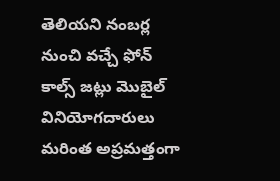తెలియని నంబర్ల నుంచి వచ్చే ఫోన్ కాల్స్ జట్లు మొబైల్ వినియోగదారులు మరింత అప్రమత్తంగా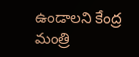ఉండాలని కేంద్ర మంత్రి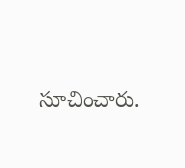సూచించారు.